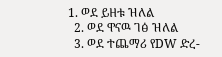1. ወደ ይዘቱ ዝለል
  2. ወደ ዋናዉ ገፅ ዝለል
  3. ወደ ተጨማሪ የDW ድረ-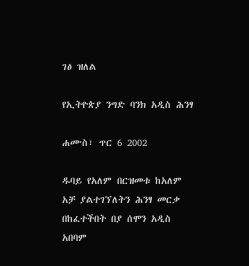ገፅ ዝለል

የኢትዮጵያ ንግድ ባንክ አዲስ ሕንፃ

ሐሙስ፣ ጥር 6 2002

ዱባይ የአለም በርዝመቱ ከአለም አቻ ያልተገኘለትን ሕንፃ መርቃ በከፈተችበት በያ ሰሞን አዲስ አበባም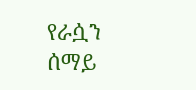የራሷን ሰማይ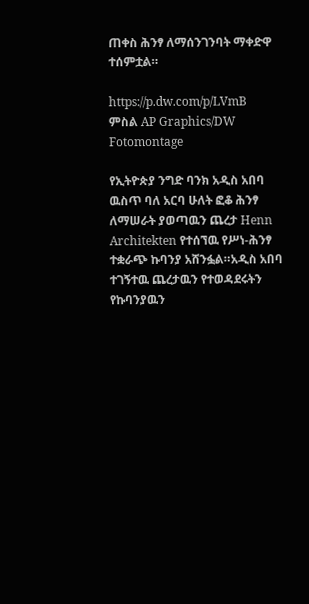ጠቀስ ሕንፃ ለማሰንገንባት ማቀድዋ ተሰምቷል።

https://p.dw.com/p/LVmB
ምስል AP Graphics/DW Fotomontage

የኢትዮጵያ ንግድ ባንክ አዲስ አበባ ዉስጥ ባለ አርባ ሁለት ፎቆ ሕንፃ ለማሠራት ያወጣዉን ጨረታ Henn Architekten የተሰኘዉ የሥነ-ሕንፃ ተቋራጭ ኩባንያ አሸንፏል።አዲስ አበባ ተገኝተዉ ጨረታዉን የተወዳደሩትን የኩባንያዉን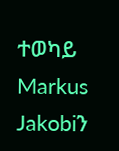ተወካይ Markus Jakobiን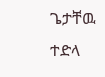ጌታቸዉ ተድላ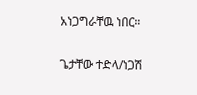አነጋግራቸዉ ነበር።

ጌታቸው ተድላ/ነጋሽ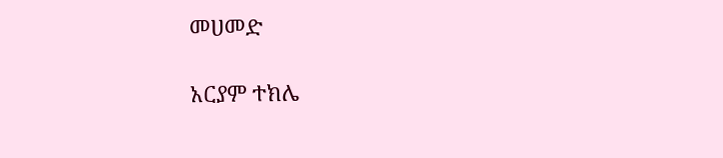መሀመድ

አርያም ተክሌ